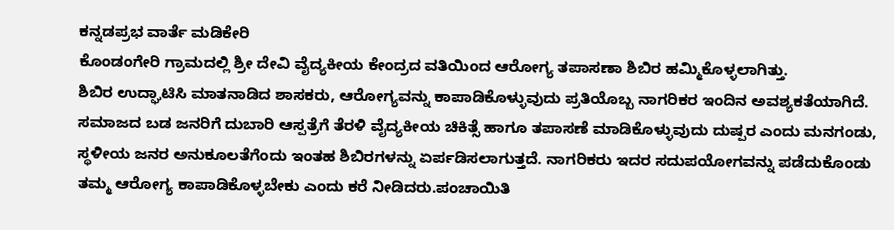ಕನ್ನಡಪ್ರಭ ವಾರ್ತೆ ಮಡಿಕೇರಿ
ಕೊಂಡಂಗೇರಿ ಗ್ರಾಮದಲ್ಲಿ ಶ್ರೀ ದೇವಿ ವೈದ್ಯಕೀಯ ಕೇಂದ್ರದ ವತಿಯಿಂದ ಆರೋಗ್ಯ ತಪಾಸಣಾ ಶಿಬಿರ ಹಮ್ಮಿಕೊಳ್ಳಲಾಗಿತ್ತು.
ಶಿಬಿರ ಉದ್ಘಾಟಿಸಿ ಮಾತನಾಡಿದ ಶಾಸಕರು, ಆರೋಗ್ಯವನ್ನು ಕಾಪಾಡಿಕೊಳ್ಳುವುದು ಪ್ರತಿಯೊಬ್ಬ ನಾಗರಿಕರ ಇಂದಿನ ಅವಶ್ಯಕತೆಯಾಗಿದೆ. ಸಮಾಜದ ಬಡ ಜನರಿಗೆ ದುಬಾರಿ ಆಸ್ಪತ್ರೆಗೆ ತೆರಳಿ ವೈದ್ಯಕೀಯ ಚಿಕಿತ್ಸೆ ಹಾಗೂ ತಪಾಸಣೆ ಮಾಡಿಕೊಳ್ಳುವುದು ದುಷ್ಪರ ಎಂದು ಮನಗಂಡು, ಸ್ಥಳೀಯ ಜನರ ಅನುಕೂಲತೆಗೆಂದು ಇಂತಹ ಶಿಬಿರಗಳನ್ನು ಏರ್ಪಡಿಸಲಾಗುತ್ತದೆ. ನಾಗರಿಕರು ಇದರ ಸದುಪಯೋಗವನ್ನು ಪಡೆದುಕೊಂಡು ತಮ್ಮ ಆರೋಗ್ಯ ಕಾಪಾಡಿಕೊಳ್ಳಬೇಕು ಎಂದು ಕರೆ ನೀಡಿದರು.ಪಂಚಾಯಿತಿ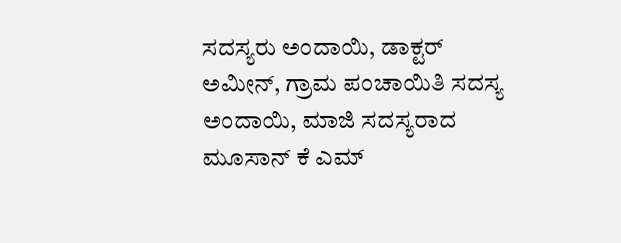ಸದಸ್ಯರು ಅಂದಾಯಿ, ಡಾಕ್ಟರ್ ಅಮೀನ್, ಗ್ರಾಮ ಪಂಚಾಯಿತಿ ಸದಸ್ಯ ಅಂದಾಯಿ, ಮಾಜಿ ಸದಸ್ಯರಾದ ಮೂಸಾನ್ ಕೆ ಎಮ್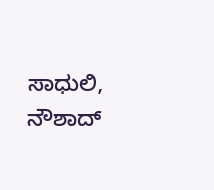ಸಾಧುಲಿ, ನೌಶಾದ್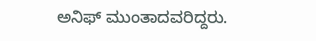ಅನಿಫ್ ಮುಂತಾದವರಿದ್ದರು.